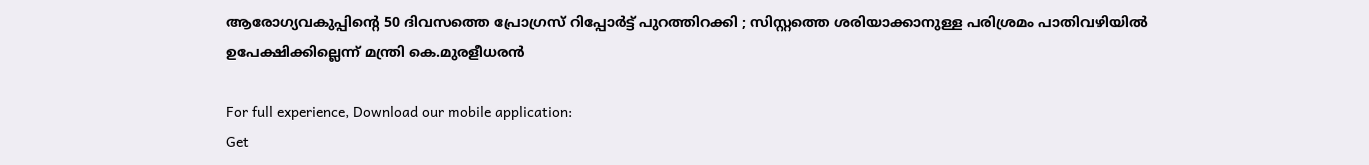ആരോഗ്യവകുപ്പിന്റെ 50 ദിവസത്തെ പ്രോഗ്രസ് റിപ്പോർട്ട് പുറത്തിറക്കി ; സിസ്റ്റത്തെ ശരിയാക്കാനുള്ള പരിശ്രമം പാതിവഴിയിൽ ഉപേക്ഷിക്കില്ലെന്ന് മന്ത്രി കെ.മുരളീധരൻ

For full experience, Download our mobile application:
Get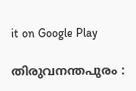it on Google Play

തിരുവനന്തപുരം :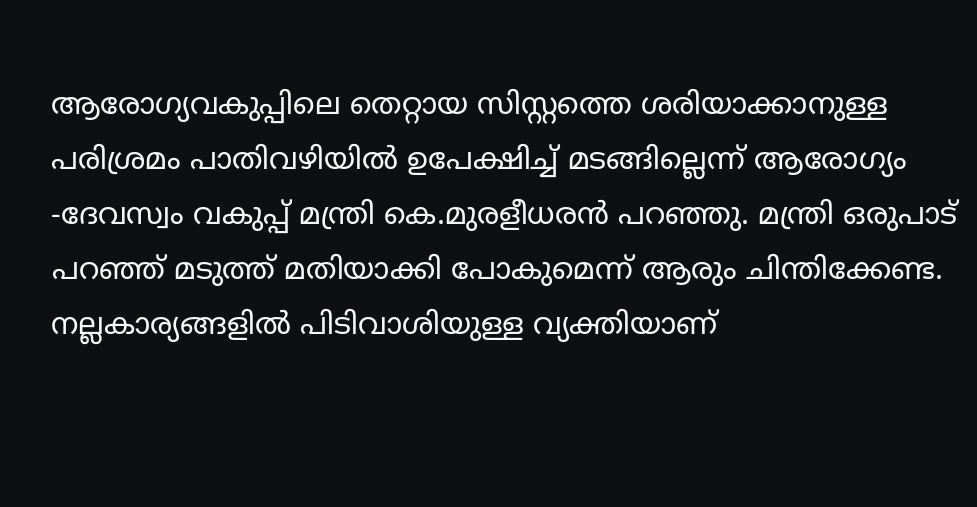ആരോഗ്യവകുപ്പിലെ തെറ്റായ സിസ്റ്റത്തെ ശരിയാക്കാനുള്ള പരിശ്രമം പാതിവഴിയിൽ ഉപേക്ഷിച്ച് മടങ്ങില്ലെന്ന് ആരോഗ്യം -ദേവസ്വം വകുപ്പ് മന്ത്രി കെ.മുരളീധരൻ പറഞ്ഞു. മന്ത്രി ഒരുപാട് പറഞ്ഞ് മടുത്ത് മതിയാക്കി പോകുമെന്ന് ആരും ചിന്തിക്കേണ്ട. നല്ലകാര്യങ്ങളിൽ പിടിവാശിയുള്ള വ്യക്തിയാണ്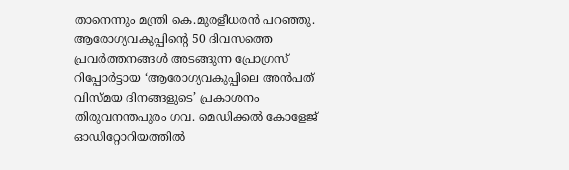താനെന്നും മന്ത്രി കെ.മുരളീധരൻ പറഞ്ഞു. ആരോഗ്യവകുപ്പിന്റെ 50 ദിവസത്തെ പ്രവർത്തനങ്ങൾ അടങ്ങുന്ന പ്രോഗ്രസ് റിപ്പോർട്ടായ ‘ആരോഗ്യവകുപ്പിലെ അൻപത് വിസ്മയ ദിനങ്ങളുടെ’ പ്രകാശനം തിരുവനന്തപുരം ഗവ. മെഡിക്കൽ കോളേജ് ഓഡിറ്റോറിയത്തിൽ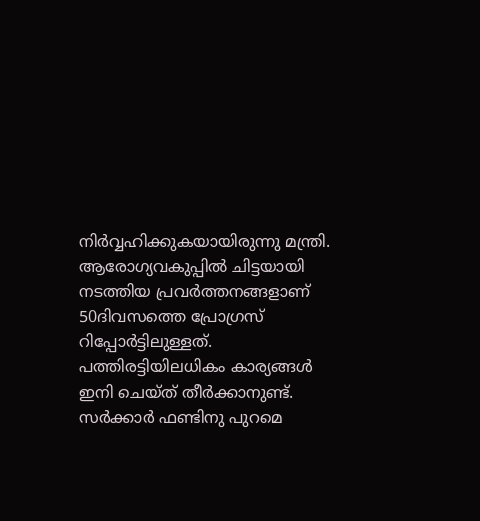നിർവ്വഹിക്കുകയായിരുന്നു മന്ത്രി. ആരോഗ്യവകുപ്പിൽ ചിട്ട‌യായി നടത്തിയ പ്രവർത്തനങ്ങളാണ് 50ദിവസത്തെ പ്രോഗ്രസ് റിപ്പോർ‌ട്ടിലുള്ളത്. പത്തിരട്ടിയിലധികം കാര്യങ്ങൾ ഇനി ചെയ്ത് തീർക്കാനുണ്ട്. സർക്കാർ ഫണ്ടിനു പുറമെ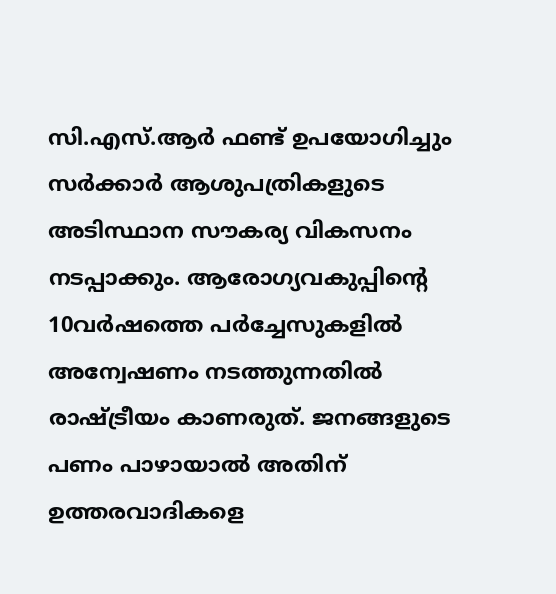സി.എസ്.ആർ ഫണ്ട്‌ ഉപയോഗിച്ചും സർക്കാർ ആശുപത്രികളുടെ അടിസ്ഥാന സൗകര്യ വികസനം ന‌‌ട‌പ്പാക്കും. ആരോഗ്യവകുപ്പിന്റെ 10വർഷത്തെ പർച്ചേസുകളിൽ അന്വേഷണം നട‌ത്തുന്നതിൽ രാഷ്ട്രീയം കാണരുത്. ജനങ്ങളുടെ പണം പാഴായാൽ അതിന് ഉത്തരവാദികളെ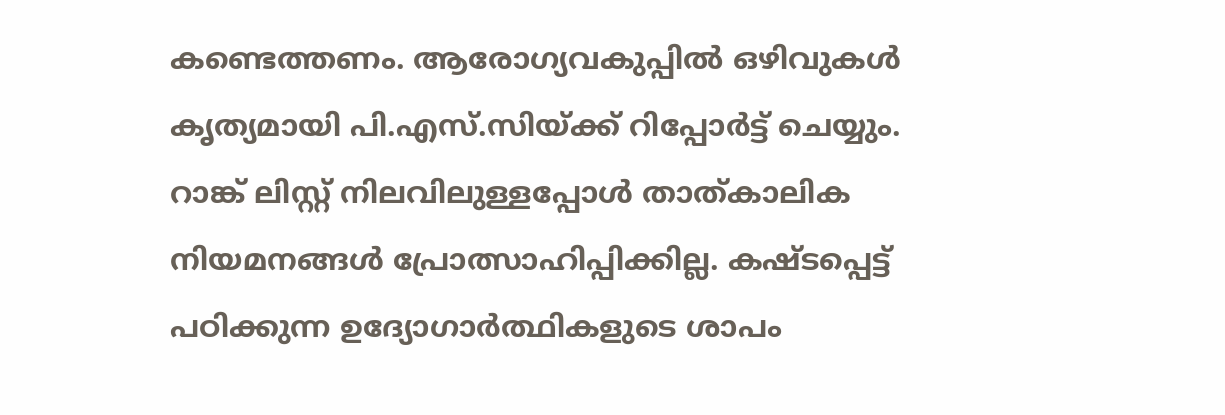കണ്ടെത്തണം. ആരോഗ്യവകുപ്പിൽ ഒഴിവുകൾ കൃത്യമായി പി.എസ്.സിയ്ക്ക് റിപ്പോർട്ട് ചെയ്യും. റാങ്ക് ലിസ്റ്റ് നിലവിലുള്ളപ്പോൾ താത്കാലിക നിയമനങ്ങൾ പ്രോത്സാഹിപ്പിക്കില്ല. കഷ്ടപ്പെട്ട് പഠിക്കുന്ന ഉദ്യോഗാർത്ഥികളുടെ ശാപം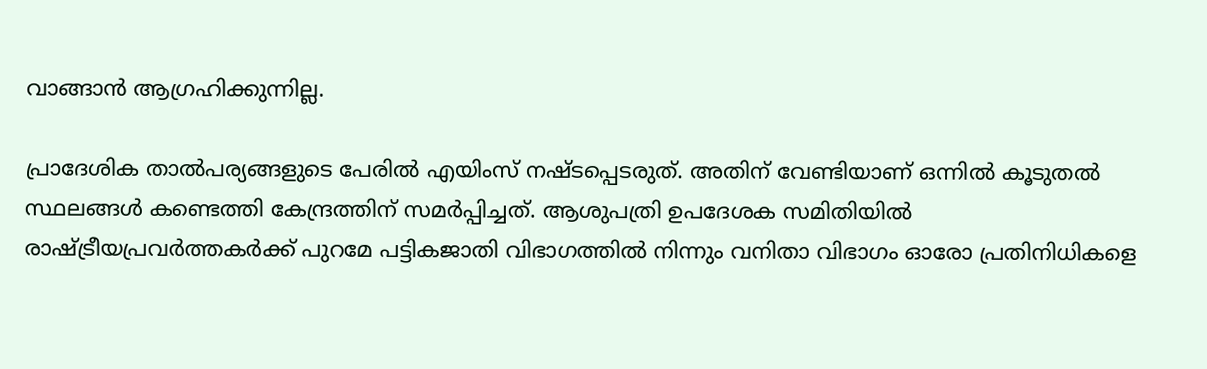വാങ്ങാൻ ആഗ്രഹിക്കുന്നില്ല.

പ്രാദേശിക താൽപര്യങ്ങളുടെ പേരിൽ എയിംസ് നഷ്ടപ്പെടരുത്. അതിന് വേണ്ടിയാണ് ഒന്നിൽ കൂടുതൽ സ്ഥലങ്ങൾ കണ്ടെത്തി കേന്ദ്രത്തിന് സമർപ്പിച്ചത്. ആശുപത്രി ഉപദേശക സമിതിയിൽ രാഷ്ട്രീയപ്രവർത്തകർക്ക് പുറമേ പട്ടികജാതി വിഭാഗത്തിൽ നിന്നും വനിതാ വിഭാഗം ഓരോ പ്രതിനിധികളെ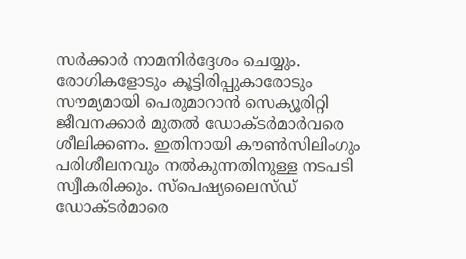സർക്കാർ നാമനിർദ്ദേശം ചെയ്യും. രോഗികളോടും കൂട്ടിരിപ്പുകാരോടും സൗമ്യമായി പെരുമാറാൻ സെക്യൂരിറ്റി ജീവനക്കാർ മുതൽ ഡോക്ടർമാർവരെ ശീലിക്കണം. ഇതിനായി കൗൺസിലിംഗും പരിശീലനവും നൽകുന്നതിനുള്ള നടപടി സ്വീകരിക്കും. സ്പെഷ്യലൈസ്ഡ് ഡോക്ടർമാരെ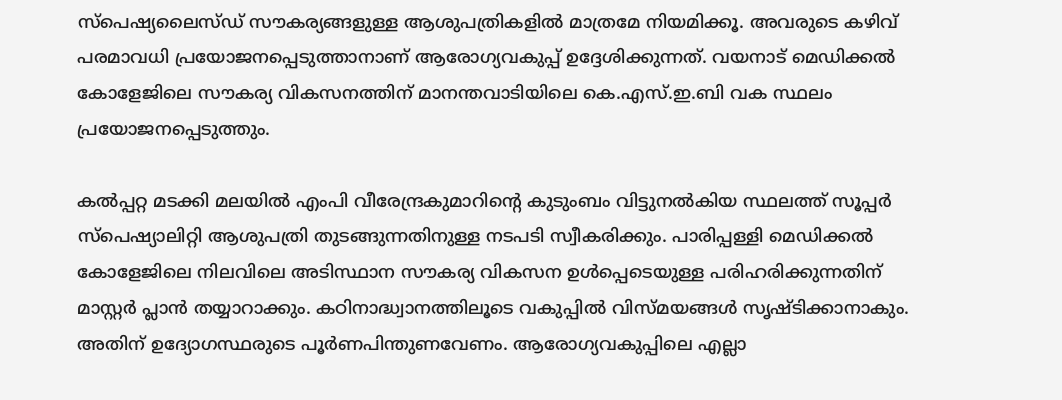സ്പെഷ്യലൈസ്ഡ് സൗകര്യങ്ങളുള്ള ആശുപത്രികളിൽ മാത്രമേ നിയമിക്കൂ. അവരുടെ കഴിവ് പരമാവധി പ്രയോജനപ്പെടുത്താനാണ് ആരോഗ്യവകുപ്പ് ഉദ്ദേശിക്കുന്നത്. വയനാട് മെഡിക്കൽ കോളേജിലെ സൗകര്യ വികസനത്തിന്‌ മാനന്തവാടിയിലെ കെ.എസ്.ഇ.ബി വക സ്ഥലം പ്രയോജനപ്പെടുത്തും.

കൽപ്പറ്റ മടക്കി മലയിൽ എംപി വീരേന്ദ്രകുമാറിന്റെ കുടുംബം വിട്ടുനൽകിയ സ്ഥലത്ത് സൂപ്പർ സ്പെഷ്യാലിറ്റി ആശുപത്രി തുടങ്ങുന്നതിനുള്ള നടപടി സ്വീകരിക്കും. പാരിപ്പള്ളി മെഡിക്കൽ കോളേജിലെ നിലവിലെ അടിസ്ഥാന സൗകര്യ വികസന ഉൾപ്പെടെയുള്ള പരിഹരിക്കുന്നതിന് മാസ്റ്റർ പ്ലാൻ തയ്യാറാക്കും. കഠിനാദ്ധ്വാനത്തിലൂടെ വകുപ്പിൽ വിസ്മയങ്ങൾ സൃഷ്ടിക്കാനാകും. അതിന് ഉദ്യോഗസ്ഥരുടെ പൂർണപിന്തുണവേണം. ആരോഗ്യവകുപ്പിലെ എല്ലാ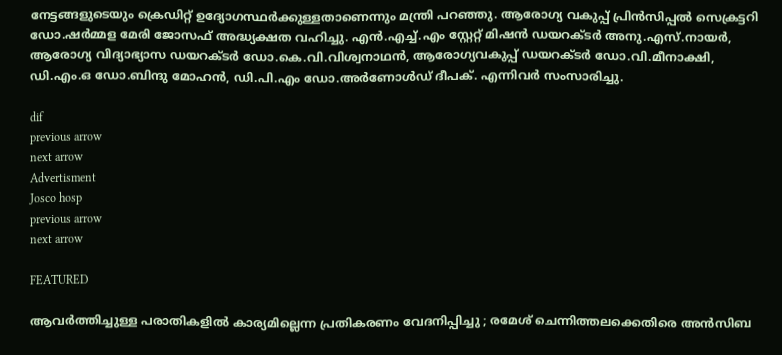നേട്ടങ്ങളുടെയും ക്രെ‍ഡിറ്റ് ഉദ്യോഗസ്ഥർക്കുള്ളതാണെന്നും മന്ത്രി പറഞ്ഞു. ആരോഗ്യ വകുപ്പ് പ്രിൻസിപ്പൽ സെക്രട്ടറി ഡോ.ഷർമ്മള മേരി ജോസഫ് അദ്ധ്യക്ഷത വഹിച്ചു. എൻ.എച്ച്.എം സ്റ്റേറ്റ് മിഷൻ ഡയറക്ടർ അനു.എസ്.നായർ, ആരോഗ്യ വിദ്യാഭ്യാസ ഡയറക്ടർ ഡോ.കെ.വി.വിശ്വനാഥൻ, ആരോഗ്യവകുപ്പ് ഡയറക്ടർ ഡോ.വി.മീനാക്ഷി, ഡി.എം.ഒ ഡോ.ബിന്ദു മോഹൻ, ഡി.പി.എം ഡോ.അർണോൾഡ് ദീപക്. എന്നിവർ സംസാരിച്ചു.

dif
previous arrow
next arrow
Advertisment
Josco hosp
previous arrow
next arrow

FEATURED

ആവര്‍ത്തിച്ചുള്ള പരാതികളില്‍ കാര്യമില്ലെന്ന പ്രതികരണം വേദനിപ്പിച്ചു ; രമേശ് ചെന്നിത്തലക്കെതിരെ അന്‍സിബ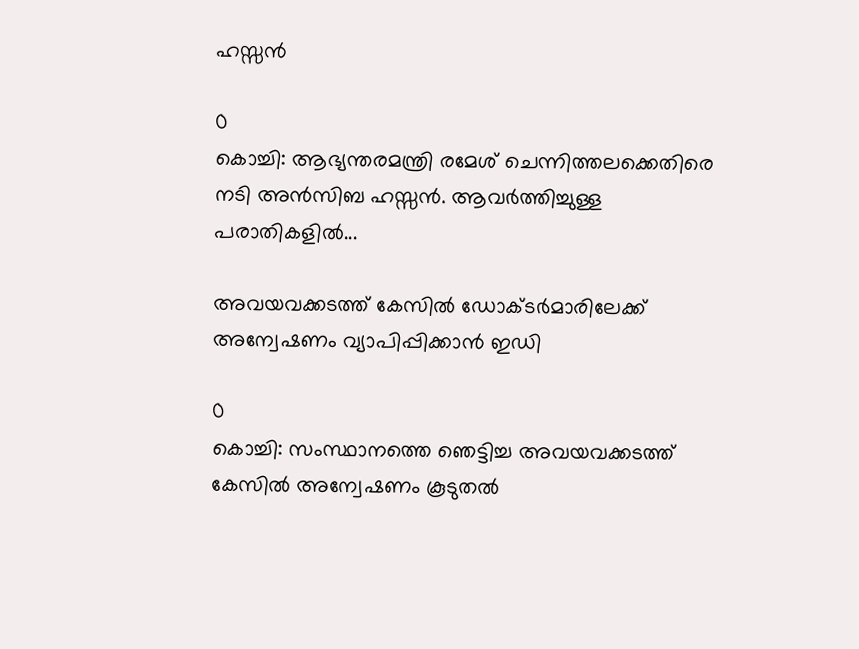ഹസ്സന്‍

0
കൊച്ചി: ആഭ്യന്തരമന്ത്രി രമേശ് ചെന്നിത്തലക്കെതിരെ നടി അന്‍സിബ ഹസ്സന്‍. ആവര്‍ത്തിച്ചുള്ള പരാതികളില്‍...

അവയവക്കടത്ത് കേസില്‍ ഡോക്ടര്‍മാരിലേക്ക് അന്വേഷണം വ്യാപിപ്പിക്കാന്‍ ഇഡി

0
കൊച്ചി: സംസ്ഥാനത്തെ ഞെട്ടിച്ച അവയവക്കടത്ത് കേസിൽ അന്വേഷണം കൂടുതൽ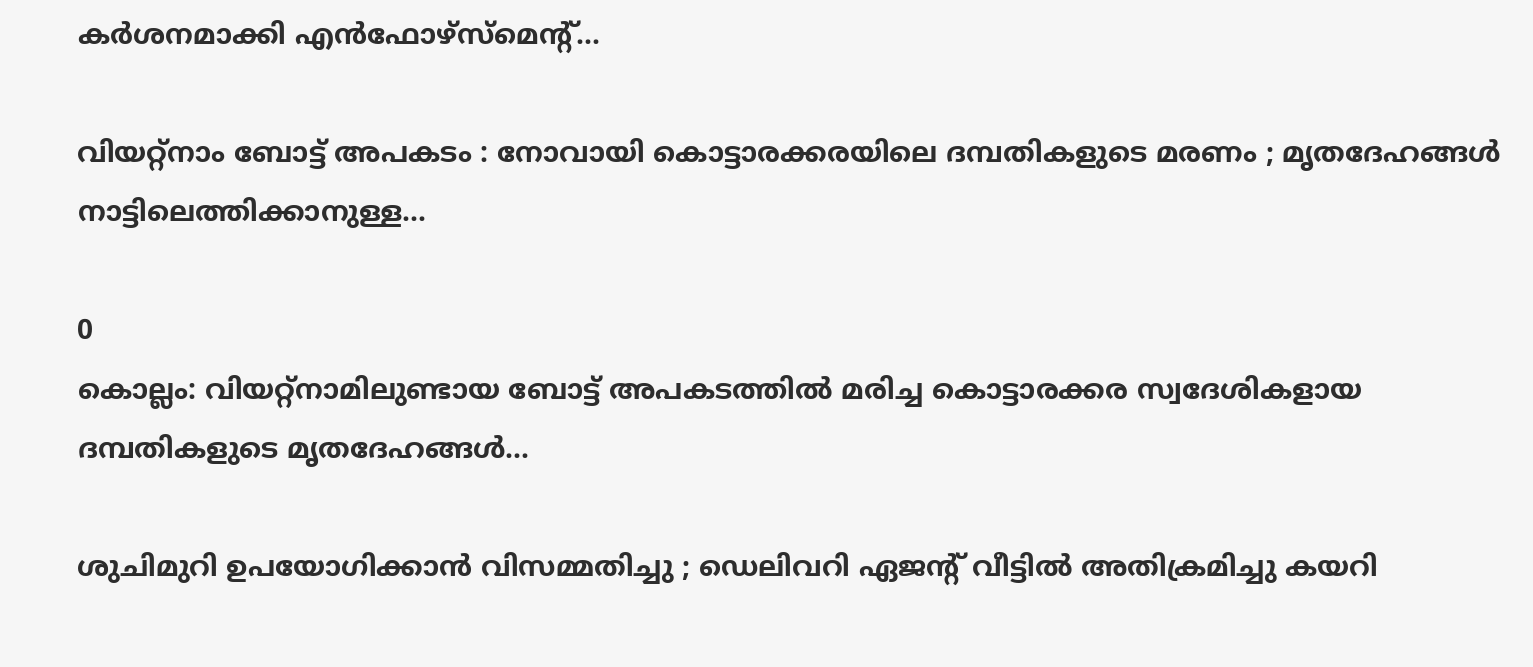കർശനമാക്കി എൻഫോഴ്‌സ്‌മെന്റ്...

വിയറ്റ്നാം ബോട്ട് അപകടം : നോവായി കൊട്ടാരക്കരയിലെ ദമ്പതികളുടെ മരണം ; മൃതദേഹങ്ങൾ നാട്ടിലെത്തിക്കാനുള്ള...

0
കൊല്ലം: വിയറ്റ്‌നാമിലുണ്ടായ ബോട്ട് അപകടത്തിൽ മരിച്ച കൊട്ടാരക്കര സ്വദേശികളായ ദമ്പതികളുടെ മൃതദേഹങ്ങൾ...

ശുചിമുറി ഉപയോഗിക്കാൻ വിസമ്മതിച്ചു ; ഡെലിവറി ഏജൻ്റ് വീട്ടിൽ അതിക്രമിച്ചു കയറി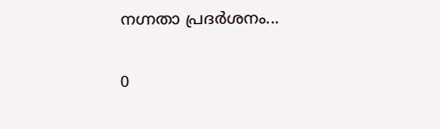നഗ്നതാ പ്രദർശനം...

0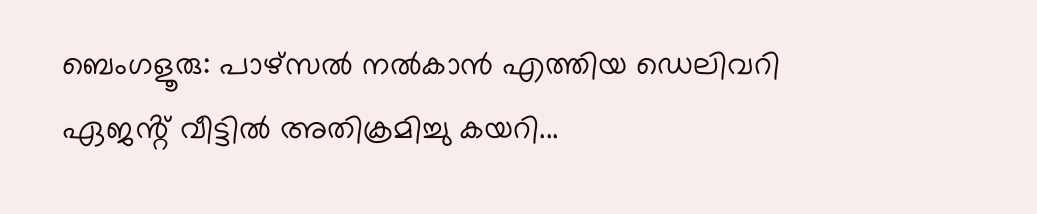ബെംഗളൂരു: പാഴ്സൽ നൽകാൻ എത്തിയ ഡെലിവറി ഏജൻ്റ് വീട്ടിൽ അതിക്രമിച്ചു കയറി...